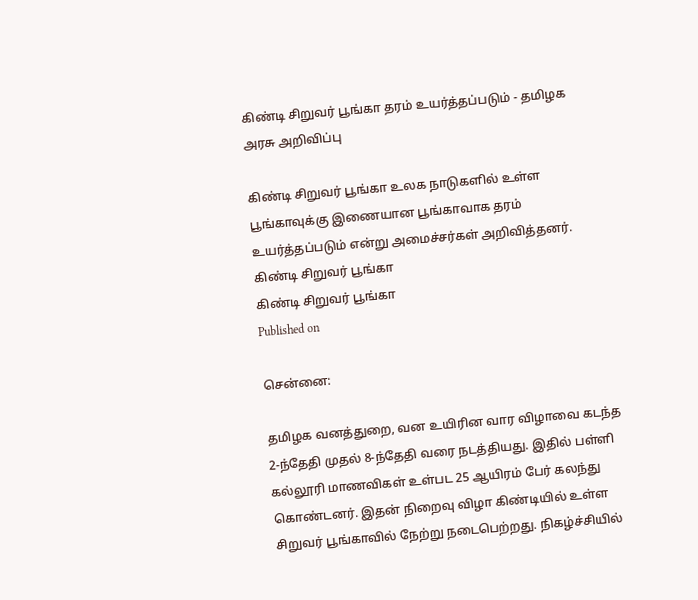கிண்டி சிறுவர் பூங்கா தரம் உயர்த்தப்படும் - தமிழக அரசு அறிவிப்பு

கிண்டி சிறுவர் பூங்கா உலக நாடுகளில் உள்ள பூங்காவுக்கு இணையான பூங்காவாக தரம் உயர்த்தப்படும் என்று அமைச்சர்கள் அறிவித்தனர்.
கிண்டி சிறுவர் பூங்கா
கிண்டி சிறுவர் பூங்கா
Published on

சென்னை:

தமிழக வனத்துறை, வன உயிரின வார விழாவை கடந்த 2-ந்தேதி முதல் 8-ந்தேதி வரை நடத்தியது. இதில் பள்ளி கல்லூரி மாணவிகள் உள்பட 25 ஆயிரம் பேர் கலந்து கொண்டனர். இதன் நிறைவு விழா கிண்டியில் உள்ள சிறுவர் பூங்காவில் நேற்று நடைபெற்றது. நிகழ்ச்சியில்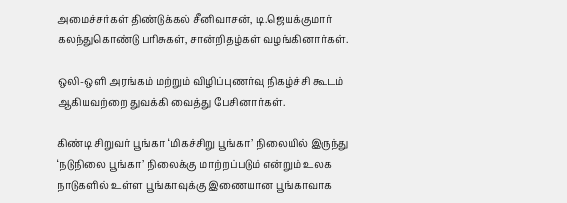அமைச்சர்கள் திண்டுக்கல் சீனிவாசன், டி.ஜெயக்குமார் கலந்துகொண்டு பரிசுகள், சான்றிதழ்கள் வழங்கினார்கள்.

ஒலி-ஒளி அரங்கம் மற்றும் விழிப்புணர்வு நிகழ்ச்சி கூடம் ஆகியவற்றை துவக்கி வைத்து பேசினார்கள்.

கிண்டி சிறுவர் பூங்கா ‘மிகச்சிறு பூங்கா’ நிலையில் இருந்து ‘நடுநிலை பூங்கா’ நிலைக்கு மாற்றப்படும் என்றும் உலக நாடுகளில் உள்ள பூங்காவுக்கு இணையான பூங்காவாக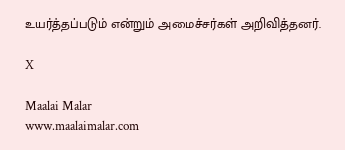உயர்த்தப்படும் என்றும் அமைச்சர்கள் அறிவித்தனர்.

X

Maalai Malar
www.maalaimalar.com